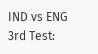IND vs ENG 3rd Test: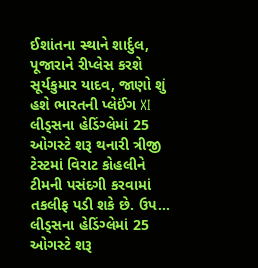ઈશાંતના સ્થાને શાર્દુલ, પૂજારાને રીપ્લેસ કરશે સૂર્યકુમાર યાદવ, જાણો શું હશે ભારતની પ્લેઈંગ XI
લીડ્સના હેડિંગ્લેમાં 25 ઓગસ્ટે શરૂ થનારી ત્રીજી ટેસ્ટમાં વિરાટ કોહલીને ટીમની પસંદગી કરવામાં તકલીફ પડી શકે છે. ઉપ…
લીડ્સના હેડિંગ્લેમાં 25 ઓગસ્ટે શરૂ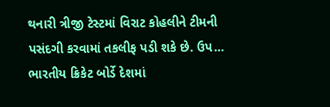થનારી ત્રીજી ટેસ્ટમાં વિરાટ કોહલીને ટીમની પસંદગી કરવામાં તકલીફ પડી શકે છે. ઉપ…
ભારતીય ક્રિકેટ બોર્ડે દેશમાં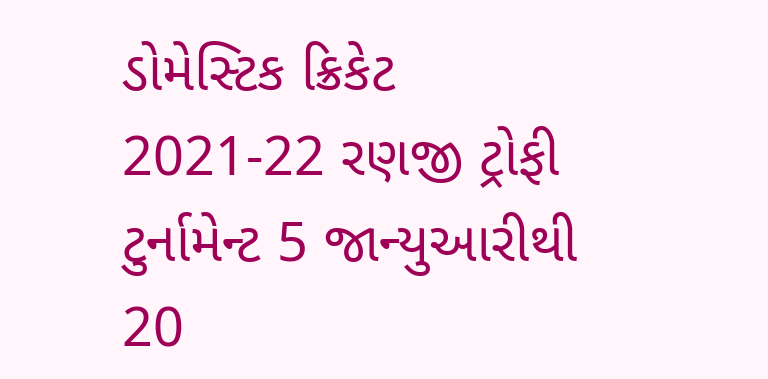ડોમેસ્ટિક ક્રિકેટ 2021-22 રણજી ટ્રોફી ટુર્નામેન્ટ 5 જાન્યુઆરીથી 20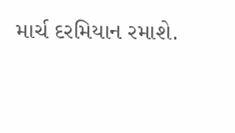માર્ચ દરમિયાન રમાશે.